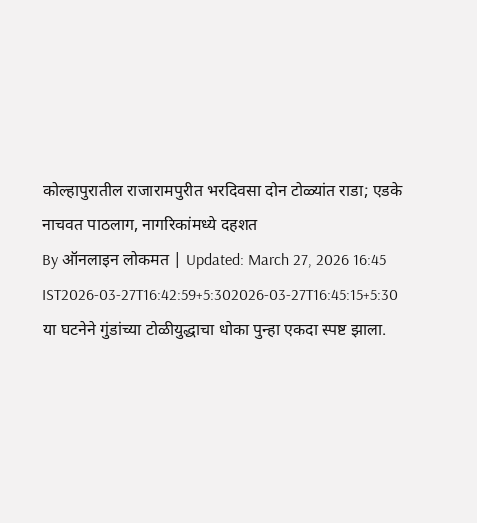कोल्हापुरातील राजारामपुरीत भरदिवसा दोन टोळ्यांत राडा; एडके नाचवत पाठलाग, नागरिकांमध्ये दहशत
By ऑनलाइन लोकमत | Updated: March 27, 2026 16:45 IST2026-03-27T16:42:59+5:302026-03-27T16:45:15+5:30
या घटनेने गुंडांच्या टोळीयुद्धाचा धोका पुन्हा एकदा स्पष्ट झाला.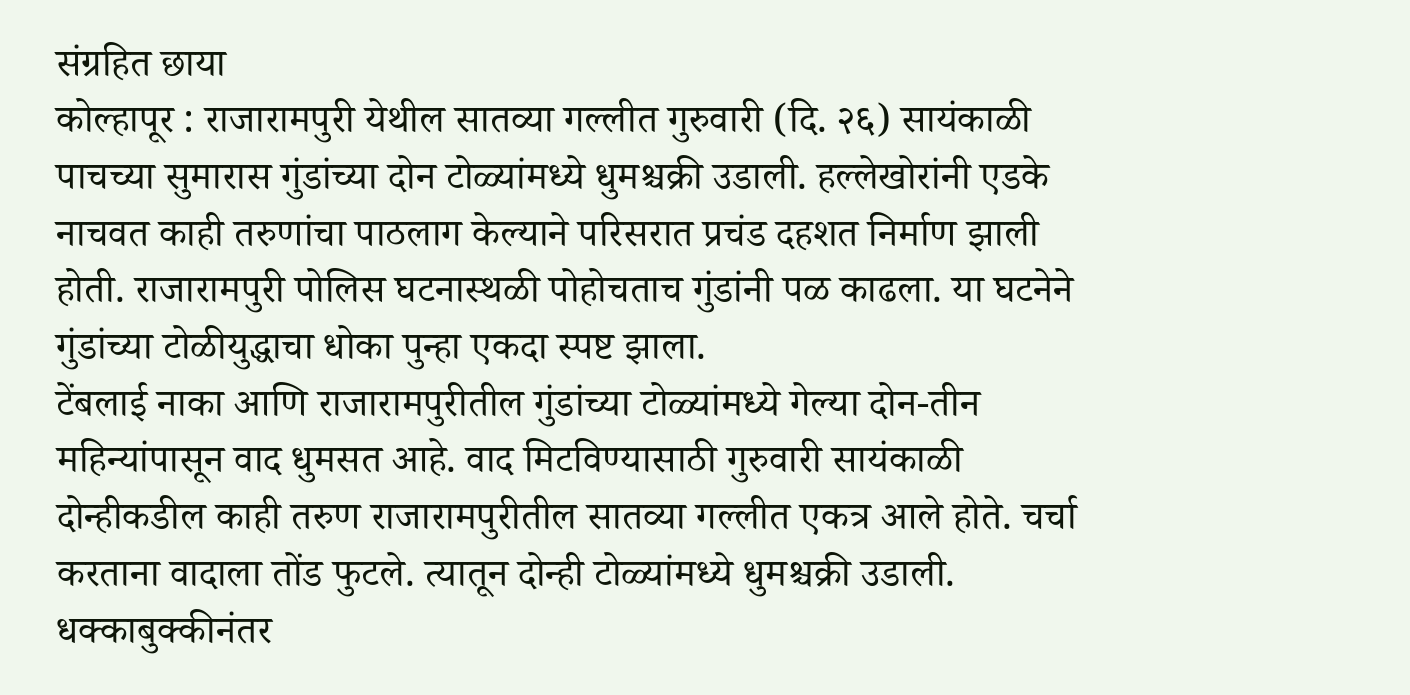संग्रहित छाया
कोल्हापूर : राजारामपुरी येथील सातव्या गल्लीत गुरुवारी (दि. २६) सायंकाळी पाचच्या सुमारास गुंडांच्या दोन टोळ्यांमध्ये धुमश्चक्री उडाली. हल्लेखोरांनी एडके नाचवत काही तरुणांचा पाठलाग केल्याने परिसरात प्रचंड दहशत निर्माण झाली होती. राजारामपुरी पोलिस घटनास्थळी पोहोचताच गुंडांनी पळ काढला. या घटनेने गुंडांच्या टोळीयुद्धाचा धोका पुन्हा एकदा स्पष्ट झाला.
टेंबलाई नाका आणि राजारामपुरीतील गुंडांच्या टोळ्यांमध्ये गेल्या दोन-तीन महिन्यांपासून वाद धुमसत आहे. वाद मिटविण्यासाठी गुरुवारी सायंकाळी दोन्हीकडील काही तरुण राजारामपुरीतील सातव्या गल्लीत एकत्र आले होते. चर्चा करताना वादाला तोंड फुटले. त्यातून दोन्ही टोळ्यांमध्ये धुमश्चक्री उडाली. धक्काबुक्कीनंतर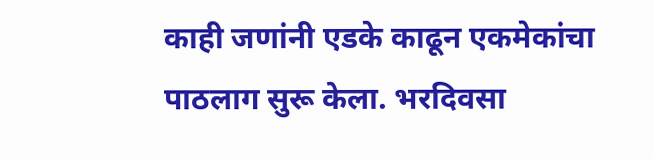काही जणांनी एडके काढून एकमेकांचा पाठलाग सुरू केला. भरदिवसा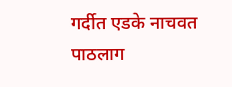गर्दीत एडके नाचवत पाठलाग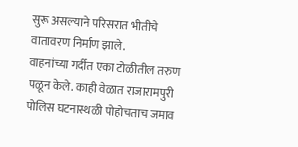सुरू असल्याने परिसरात भीतीचे वातावरण निर्माण झाले.
वाहनांच्या गर्दीत एका टोळीतील तरुण पळून केले. काही वेळात राजारामपुरी पोलिस घटनास्थळी पोहोचताच जमाव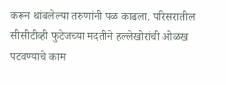करून थांबलेल्या तरुणांनी पळ काढला. परिसरातील सीसीटीव्ही फुटेजच्या मदतीने हल्लेखोरांची ओळख पटवण्याचे काम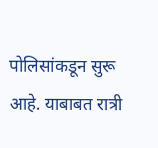पोलिसांकडून सुरू आहे. याबाबत रात्री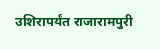उशिरापर्यंत राजारामपुरी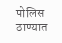पोलिस ठाण्यात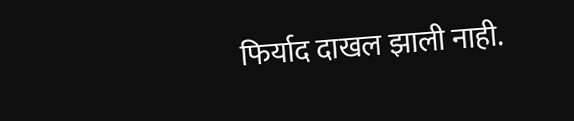फिर्याद दाखल झाली नाही.